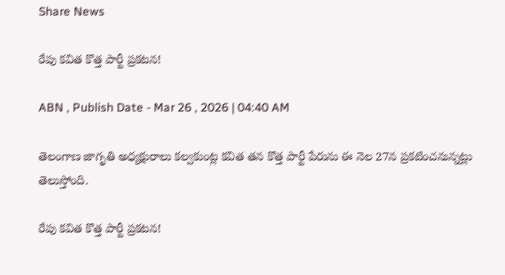Share News

రేపు కవిత కొత్త పార్టీ ప్రకటన!

ABN , Publish Date - Mar 26 , 2026 | 04:40 AM

తెలంగాణ జాగృతి అధ్యక్షురాలు కల్వకుంట్ల కవిత తన కొత్త పార్టీ పేరును ఈ నెల 27న ప్రకటించనున్నట్లు తెలుస్తోంది.

రేపు కవిత కొత్త పార్టీ ప్రకటన!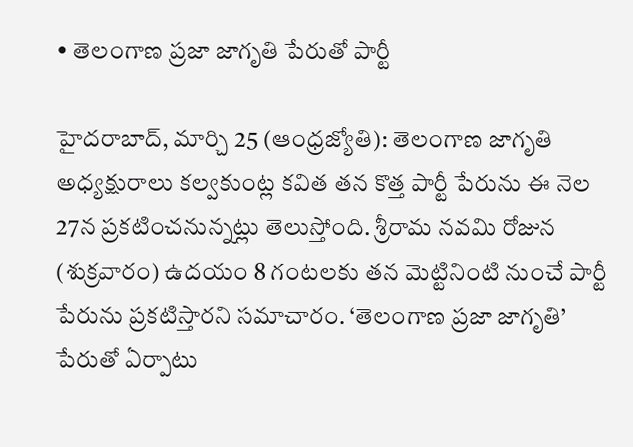• తెలంగాణ ప్రజా జాగృతి పేరుతో పార్టీ

హైదరాబాద్‌, మార్చి 25 (ఆంధ్రజ్యోతి): తెలంగాణ జాగృతి అధ్యక్షురాలు కల్వకుంట్ల కవిత తన కొత్త పార్టీ పేరును ఈ నెల 27న ప్రకటించనున్నట్లు తెలుస్తోంది. శ్రీరామ నవమి రోజున (శుక్రవారం) ఉదయం 8 గంటలకు తన మెట్టినింటి నుంచే పార్టీ పేరును ప్రకటిస్తారని సమాచారం. ‘తెలంగాణ ప్రజా జాగృతి’ పేరుతో ఏర్పాటు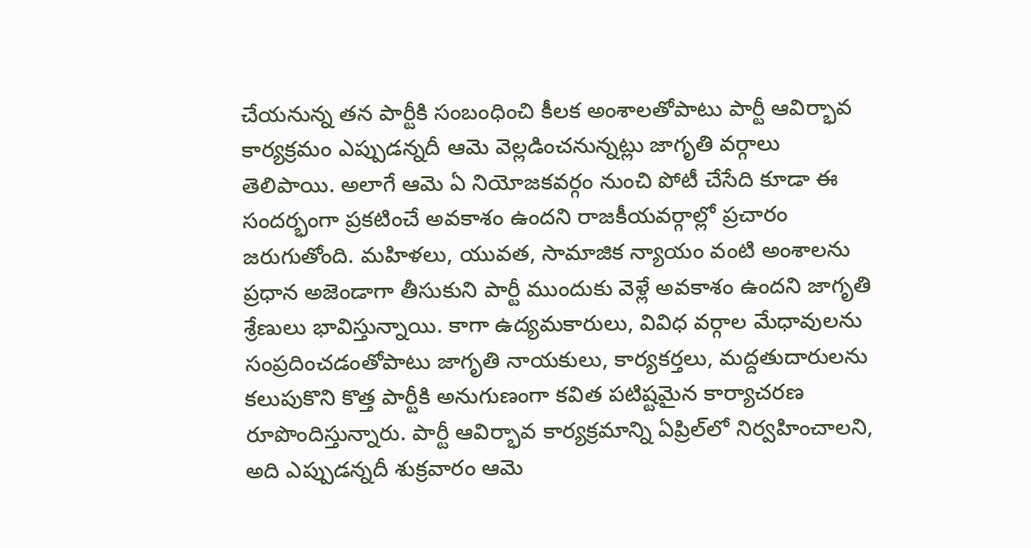చేయనున్న తన పార్టీకి సంబంధించి కీలక అంశాలతోపాటు పార్టీ ఆవిర్భావ కార్యక్రమం ఎప్పుడన్నదీ ఆమె వెల్లడించనున్నట్లు జాగృతి వర్గాలు తెలిపాయి. అలాగే ఆమె ఏ నియోజకవర్గం నుంచి పోటీ చేసేది కూడా ఈ సందర్భంగా ప్రకటించే అవకాశం ఉందని రాజకీయవర్గాల్లో ప్రచారం జరుగుతోంది. మహిళలు, యువత, సామాజిక న్యాయం వంటి అంశాలను ప్రధాన అజెండాగా తీసుకుని పార్టీ ముందుకు వెళ్లే అవకాశం ఉందని జాగృతి శ్రేణులు భావిస్తున్నాయి. కాగా ఉద్యమకారులు, వివిధ వర్గాల మేధావులను సంప్రదించడంతోపాటు జాగృతి నాయకులు, కార్యకర్తలు, మద్దతుదారులను కలుపుకొని కొత్త పార్టీకి అనుగుణంగా కవిత పటిష్టమైన కార్యాచరణ రూపొందిస్తున్నారు. పార్టీ ఆవిర్భావ కార్యక్రమాన్ని ఏప్రిల్‌లో నిర్వహించాలని, అది ఎప్పుడన్నదీ శుక్రవారం ఆమె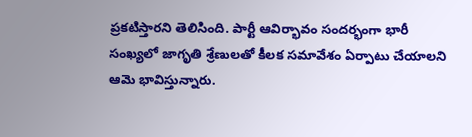ప్రకటిస్తారని తెలిసింది. పార్టీ ఆవిర్భావం సందర్భంగా భారీ సంఖ్యలో జాగృతి శ్రేణులతో కీలక సమావేశం ఏర్పాటు చేయాలని ఆమె భావిస్తున్నారు.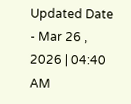Updated Date - Mar 26 , 2026 | 04:40 AM